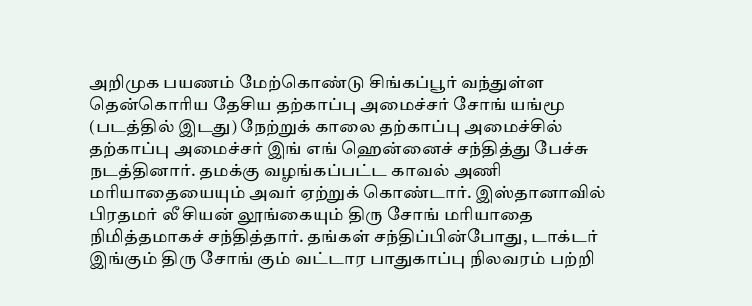அறிமுக பயணம் மேற்கொண்டு சிங்கப்பூர் வந்துள்ள தென்கொரிய தேசிய தற்காப்பு அமைச்சர் சோங் யங்மூ (படத்தில் இடது) நேற்றுக் காலை தற்காப்பு அமைச்சில் தற்காப்பு அமைச்சர் இங் எங் ஹென்னைச் சந்தித்து பேச்சு நடத்தினார். தமக்கு வழங்கப்பட்ட காவல் அணி மரியாதையையும் அவர் ஏற்றுக் கொண்டார். இஸ்தானாவில் பிரதமர் லீ சியன் லூங்கையும் திரு சோங் மரியாதை நிமித்தமாகச் சந்தித்தார். தங்கள் சந்திப்பின்போது, டாக்டர் இங்கும் திரு சோங் கும் வட்டார பாதுகாப்பு நிலவரம் பற்றி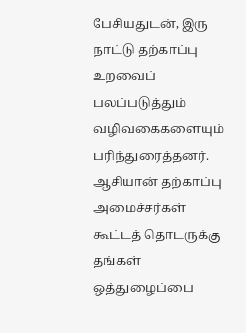பேசியதுடன், இரு நாட்டு தற்காப்பு உறவைப் பலப்படுத்தும் வழிவகைகளையும் பரிந்துரைத்தனர்.
ஆசியான் தற்காப்பு அமைச்சர்கள் கூட்டத் தொடருக்கு தங்கள் ஒத்துழைப்பை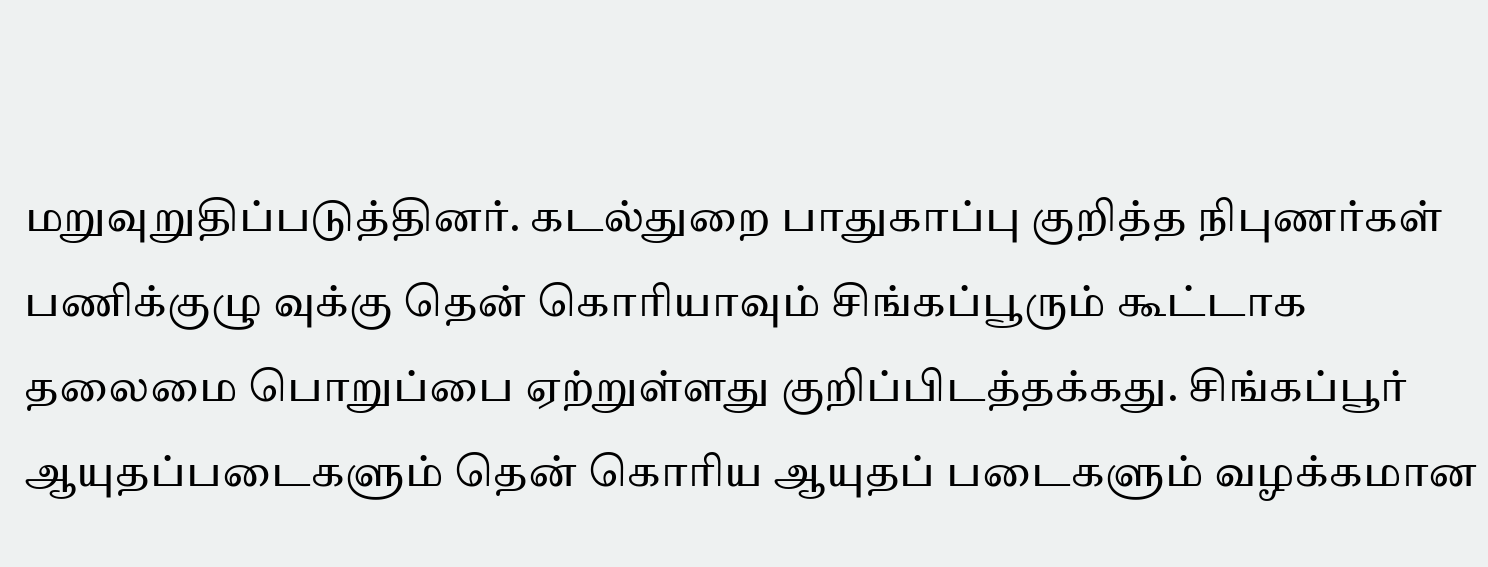மறுவுறுதிப்படுத்தினர். கடல்துறை பாதுகாப்பு குறித்த நிபுணர்கள் பணிக்குழு வுக்கு தென் கொரியாவும் சிங்கப்பூரும் கூட்டாக தலைமை பொறுப்பை ஏற்றுள்ளது குறிப்பிடத்தக்கது. சிங்கப்பூர் ஆயுதப்படைகளும் தென் கொரிய ஆயுதப் படைகளும் வழக்கமான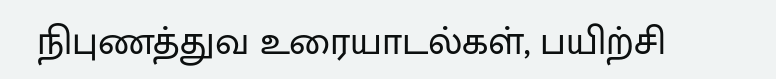நிபுணத்துவ உரையாடல்கள், பயிற்சி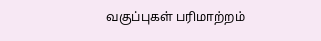வகுப்புகள் பரிமாற்றம்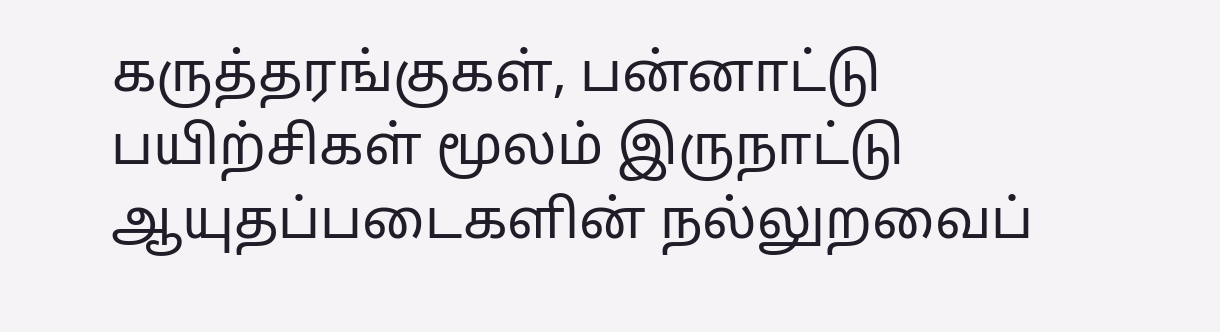கருத்தரங்குகள், பன்னாட்டு பயிற்சிகள் மூலம் இருநாட்டு ஆயுதப்படைகளின் நல்லுறவைப்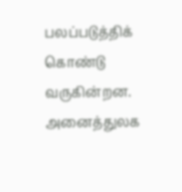பலப்படுத்திக் கொண்டு வருகின்றன. அனைத்துலக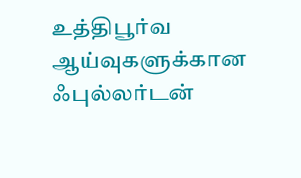உத்திபூர்வ ஆய்வுகளுக்கான ஃபுல்லர்டன்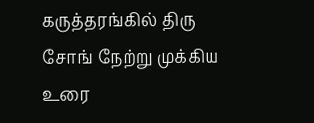கருத்தரங்கில் திரு சோங் நேற்று முக்கிய உரை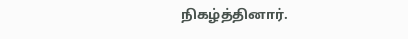நிகழ்த்தினார்.